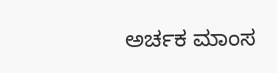ಅರ್ಚಕ ಮಾಂಸ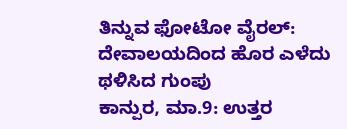ತಿನ್ನುವ ಫೋಟೋ ವೈರಲ್: ದೇವಾಲಯದಿಂದ ಹೊರ ಎಳೆದು ಥಳಿಸಿದ ಗುಂಪು
ಕಾನ್ಪುರ, ಮಾ.9: ಉತ್ತರ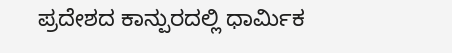ಪ್ರದೇಶದ ಕಾನ್ಪುರದಲ್ಲಿ ಧಾರ್ಮಿಕ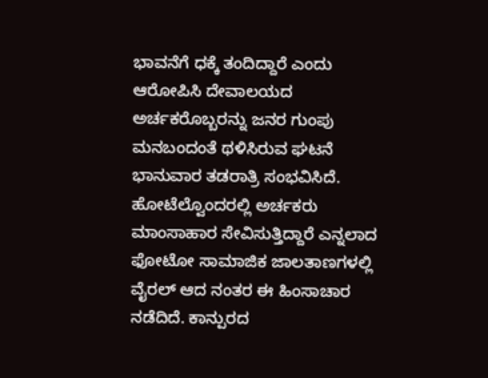ಭಾವನೆಗೆ ಧಕ್ಕೆ ತಂದಿದ್ದಾರೆ ಎಂದು ಆರೋಪಿಸಿ ದೇವಾಲಯದ ಅರ್ಚಕರೊಬ್ಬರನ್ನು ಜನರ ಗುಂಪು ಮನಬಂದಂತೆ ಥಳಿಸಿರುವ ಘಟನೆ ಭಾನುವಾರ ತಡರಾತ್ರಿ ಸಂಭವಿಸಿದೆ. ಹೋಟೆಲ್ವೊಂದರಲ್ಲಿ ಅರ್ಚಕರು ಮಾಂಸಾಹಾರ ಸೇವಿಸುತ್ತಿದ್ದಾರೆ ಎನ್ನಲಾದ ಫೋಟೋ ಸಾಮಾಜಿಕ ಜಾಲತಾಣಗಳಲ್ಲಿ ವೈರಲ್ ಆದ ನಂತರ ಈ ಹಿಂಸಾಚಾರ ನಡೆದಿದೆ. ಕಾನ್ಪುರದ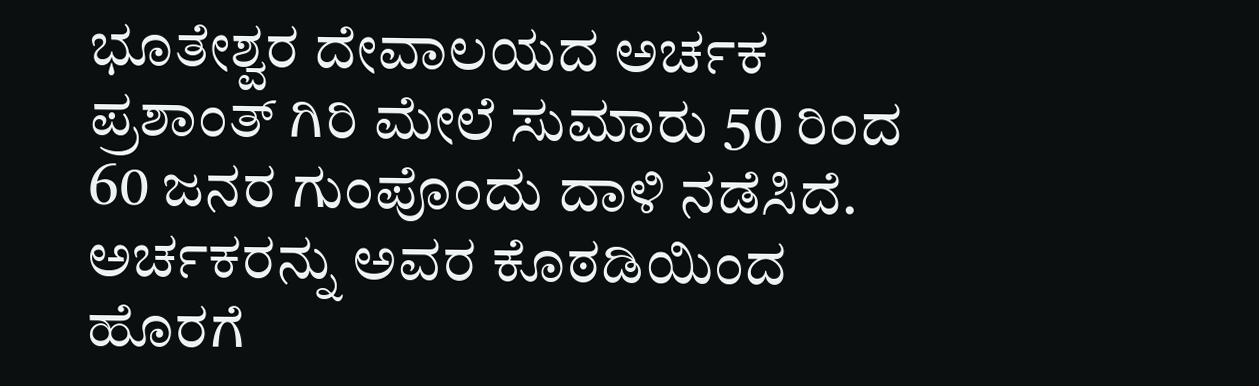ಭೂತೇಶ್ವರ ದೇವಾಲಯದ ಅರ್ಚಕ ಪ್ರಶಾಂತ್ ಗಿರಿ ಮೇಲೆ ಸುಮಾರು 50 ರಿಂದ 60 ಜನರ ಗುಂಪೊಂದು ದಾಳಿ ನಡೆಸಿದೆ. ಅರ್ಚಕರನ್ನು ಅವರ ಕೊಠಡಿಯಿಂದ ಹೊರಗೆ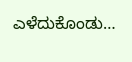ಎಳೆದುಕೊಂಡು…